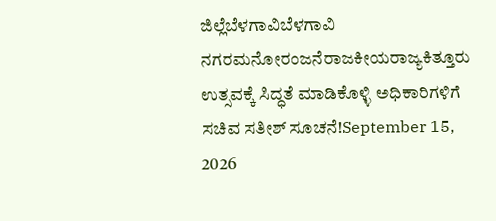ಜಿಲ್ಲೆಬೆಳಗಾವಿಬೆಳಗಾವಿ ನಗರಮನೋರಂಜನೆರಾಜಕೀಯರಾಜ್ಯಕಿತ್ತೂರು ಉತ್ಸವಕ್ಕೆ ಸಿದ್ಧತೆ ಮಾಡಿಕೊಳ್ಳಿ ಅಧಿಕಾರಿಗಳಿಗೆ ಸಚಿವ ಸತೀಶ್ ಸೂಚನೆ!September 15, 2026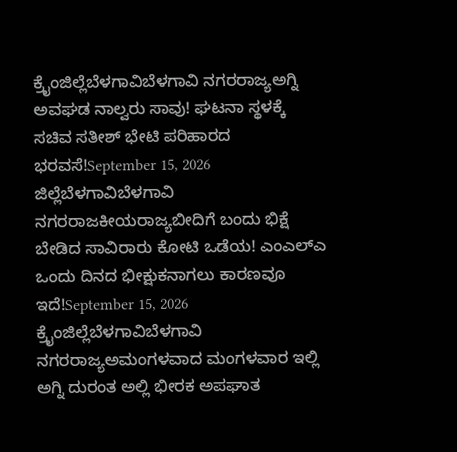ಕ್ರೈಂಜಿಲ್ಲೆಬೆಳಗಾವಿಬೆಳಗಾವಿ ನಗರರಾಜ್ಯಅಗ್ನಿ ಅವಘಡ ನಾಲ್ವರು ಸಾವು! ಘಟನಾ ಸ್ಥಳಕ್ಕೆ ಸಚಿವ ಸತೀಶ್ ಭೇಟಿ ಪರಿಹಾರದ ಭರವಸೆ!September 15, 2026
ಜಿಲ್ಲೆಬೆಳಗಾವಿಬೆಳಗಾವಿ ನಗರರಾಜಕೀಯರಾಜ್ಯಬೀದಿಗೆ ಬಂದು ಭಿಕ್ಷೆ ಬೇಡಿದ ಸಾವಿರಾರು ಕೋಟಿ ಒಡೆಯ! ಎಂಎಲ್ಎ ಒಂದು ದಿನದ ಭೀಕ್ಷುಕನಾಗಲು ಕಾರಣವೂ ಇದೆ!September 15, 2026
ಕ್ರೈಂಜಿಲ್ಲೆಬೆಳಗಾವಿಬೆಳಗಾವಿ ನಗರರಾಜ್ಯಅಮಂಗಳವಾದ ಮಂಗಳವಾರ ಇಲ್ಲಿ ಅಗ್ನಿ ದುರಂತ ಅಲ್ಲಿ ಭೀರಕ ಅಪಘಾತ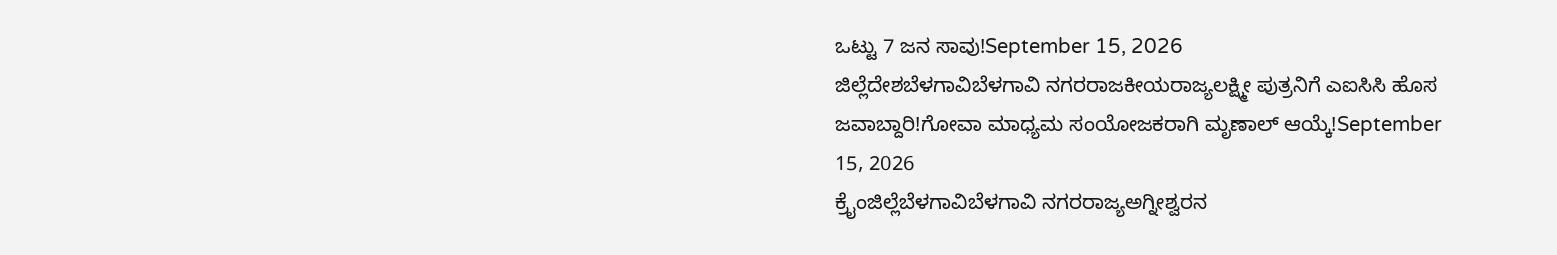ಒಟ್ಟು 7 ಜನ ಸಾವು!September 15, 2026
ಜಿಲ್ಲೆದೇಶಬೆಳಗಾವಿಬೆಳಗಾವಿ ನಗರರಾಜಕೀಯರಾಜ್ಯಲಕ್ಷ್ಮೀ ಪುತ್ರನಿಗೆ ಎಐಸಿಸಿ ಹೊಸ ಜವಾಬ್ದಾರಿ!ಗೋವಾ ಮಾಧ್ಯಮ ಸಂಯೋಜಕರಾಗಿ ಮೃಣಾಲ್ ಆಯ್ಕೆ!September 15, 2026
ಕ್ರೈಂಜಿಲ್ಲೆಬೆಳಗಾವಿಬೆಳಗಾವಿ ನಗರರಾಜ್ಯಅಗ್ನೀಶ್ವರನ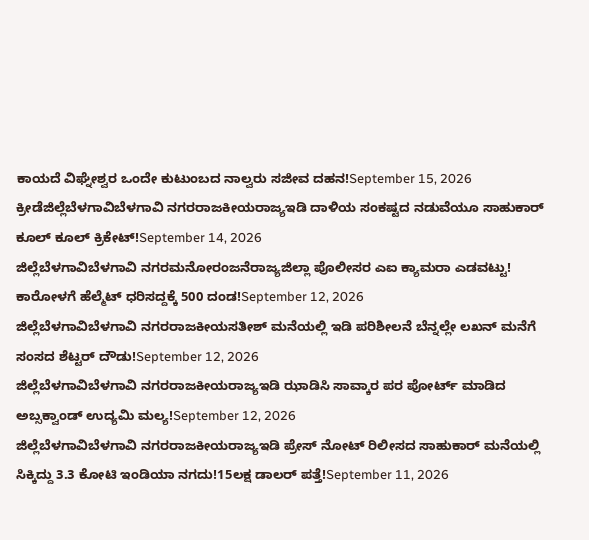ಕಾಯದೆ ವಿಘ್ನೇಶ್ವರ ಒಂದೇ ಕುಟುಂಬದ ನಾಲ್ವರು ಸಜೀವ ದಹನ!September 15, 2026
ಕ್ರೀಡೆಜಿಲ್ಲೆಬೆಳಗಾವಿಬೆಳಗಾವಿ ನಗರರಾಜಕೀಯರಾಜ್ಯಇಡಿ ದಾಳಿಯ ಸಂಕಷ್ಟದ ನಡುವೆಯೂ ಸಾಹುಕಾರ್ ಕೂಲ್ ಕೂಲ್ ಕ್ರಿಕೇಟ್!September 14, 2026
ಜಿಲ್ಲೆಬೆಳಗಾವಿಬೆಳಗಾವಿ ನಗರಮನೋರಂಜನೆರಾಜ್ಯಜಿಲ್ಲಾ ಪೊಲೀಸರ ಎಐ ಕ್ಯಾಮರಾ ಎಡವಟ್ಟು! ಕಾರೋಳಗೆ ಹೆಲ್ಮೆಟ್ ಧರಿಸದ್ದಕ್ಕೆ 500 ದಂಡ!September 12, 2026
ಜಿಲ್ಲೆಬೆಳಗಾವಿಬೆಳಗಾವಿ ನಗರರಾಜಕೀಯಸತೀಶ್ ಮನೆಯಲ್ಲಿ ಇಡಿ ಪರಿಶೀಲನೆ ಬೆನ್ನಲ್ಲೇ ಲಖನ್ ಮನೆಗೆ ಸಂಸದ ಶೆಟ್ಟರ್ ದೌಡು!September 12, 2026
ಜಿಲ್ಲೆಬೆಳಗಾವಿಬೆಳಗಾವಿ ನಗರರಾಜಕೀಯರಾಜ್ಯಇಡಿ ಝಾಡಿಸಿ ಸಾವ್ಕಾರ ಪರ ಪೋರ್ಟ್ ಮಾಡಿದ ಅಬ್ಸಕ್ವಾಂಡ್ ಉದ್ಯಮಿ ಮಲ್ಯ!September 12, 2026
ಜಿಲ್ಲೆಬೆಳಗಾವಿಬೆಳಗಾವಿ ನಗರರಾಜಕೀಯರಾಜ್ಯಇಡಿ ಪ್ರೇಸ್ ನೋಟ್ ರಿಲೀಸದ ಸಾಹುಕಾರ್ ಮನೆಯಲ್ಲಿ ಸಿಕ್ಕಿದ್ದು 3.3 ಕೋಟಿ ಇಂಡಿಯಾ ನಗದು!15ಲಕ್ಷ ಡಾಲರ್ ಪತ್ತೆ!September 11, 2026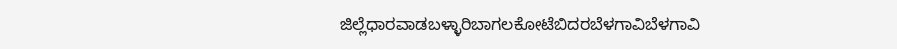ಜಿಲ್ಲೆಧಾರವಾಡಬಳ್ಳಾರಿಬಾಗಲಕೋಟೆಬಿದರಬೆಳಗಾವಿಬೆಳಗಾವಿ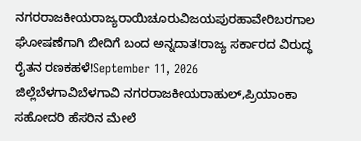ನಗರರಾಜಕೀಯರಾಜ್ಯರಾಯಿಚೂರುವಿಜಯಪುರಹಾವೇರಿಬರಗಾಲ ಘೋಷಣೆಗಾಗಿ ಬೀದಿಗೆ ಬಂದ ಅನ್ನದಾತ!ರಾಜ್ಯ ಸರ್ಕಾರದ ವಿರುದ್ಧ ರೈತನ ರಣಕಹಳೆ!September 11, 2026
ಜಿಲ್ಲೆಬೆಳಗಾವಿಬೆಳಗಾವಿ ನಗರರಾಜಕೀಯರಾಹುಲ್,ಪ್ರಿಯಾಂಕಾ ಸಹೋದರಿ ಹೆಸರಿನ ಮೇಲೆ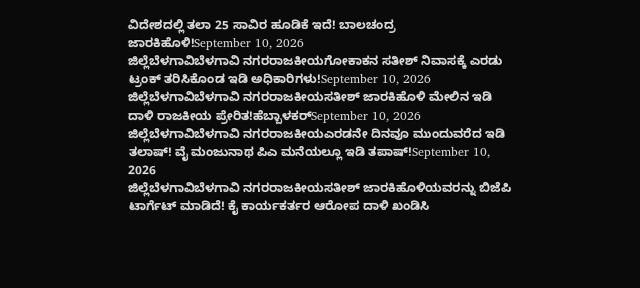ವಿದೇಶದಲ್ಲಿ ತಲಾ 25 ಸಾವಿರ ಹೂಡಿಕೆ ಇದೆ! ಬಾಲಚಂದ್ರ ಜಾರಕಿಹೊಳಿ!September 10, 2026
ಜಿಲ್ಲೆಬೆಳಗಾವಿಬೆಳಗಾವಿ ನಗರರಾಜಕೀಯಗೋಕಾಕನ ಸತೀಶ್ ನಿವಾಸಕ್ಕೆ ಎರಡು ಟ್ರಂಕ್ ತರಿಸಿಕೊಂಡ ಇಡಿ ಅಧಿಕಾರಿಗಳು!September 10, 2026
ಜಿಲ್ಲೆಬೆಳಗಾವಿಬೆಳಗಾವಿ ನಗರರಾಜಕೀಯಸತೀಶ್ ಜಾರಕಿಹೊಳಿ ಮೇಲಿನ ಇಡಿ ದಾಳಿ ರಾಜಕೀಯ ಪ್ರೇರಿತ!ಹೆಬ್ಬಾಳಕರ್September 10, 2026
ಜಿಲ್ಲೆಬೆಳಗಾವಿಬೆಳಗಾವಿ ನಗರರಾಜಕೀಯಎರಡನೇ ದಿನವೂ ಮುಂದುವರೆದ ಇಡಿ ತಲಾಷ್! ವೈ ಮಂಜುನಾಥ ಪಿಎ ಮನೆಯಲ್ಲೂ ಇಡಿ ತಪಾಷ್!September 10, 2026
ಜಿಲ್ಲೆಬೆಳಗಾವಿಬೆಳಗಾವಿ ನಗರರಾಜಕೀಯಸತೀಶ್ ಜಾರಕಿಹೊಳಿಯವರನ್ನು ಬಿಜೆಪಿ ಟಾರ್ಗೆಟ್ ಮಾಡಿದೆ! ಕೈ ಕಾರ್ಯಕರ್ತರ ಆರೋಪ ದಾಳಿ ಖಂಡಿಸಿ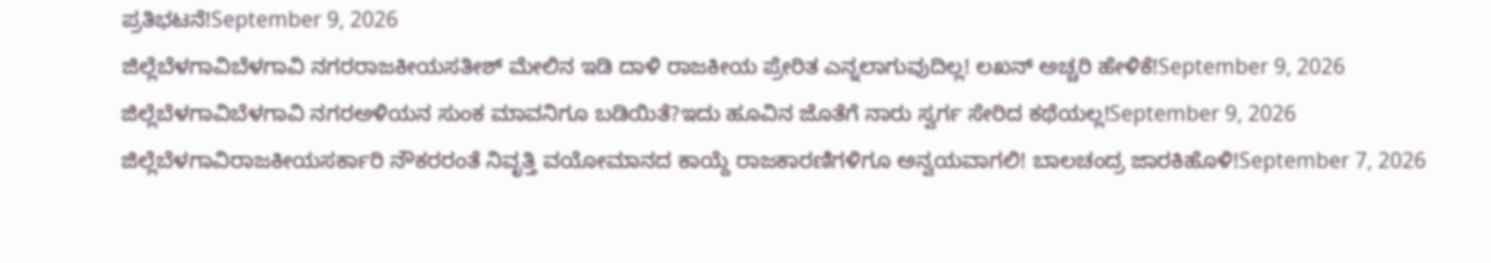ಪ್ರತಿಭಟನೆ!September 9, 2026
ಜಿಲ್ಲೆಬೆಳಗಾವಿಬೆಳಗಾವಿ ನಗರರಾಜಕೀಯಸತೀಶ್ ಮೇಲಿನ ಇಡಿ ದಾಳಿ ರಾಜಕೀಯ ಪ್ರೇರಿತ ಎನ್ನಲಾಗುವುದಿಲ್ಲ! ಲಖನ್ ಅಚ್ಚರಿ ಹೇಳಿಕೆ!September 9, 2026
ಜಿಲ್ಲೆಬೆಳಗಾವಿಬೆಳಗಾವಿ ನಗರಅಳಿಯನ ಸುಂಕ ಮಾವನಿಗೂ ಬಡಿಯಿತೆ?ಇದು ಹೂವಿನ ಜೊತೆಗೆ ನಾರು ಸ್ವರ್ಗ ಸೇರಿದ ಕಥೆಯಲ್ಲ!September 9, 2026
ಜಿಲ್ಲೆಬೆಳಗಾವಿರಾಜಕೀಯಸರ್ಕಾರಿ ನೌಕರರಂತೆ ನಿವೃತ್ತಿ ವಯೋಮಾನದ ಕಾಯ್ದೆ ರಾಜಕಾರಣಿಗಳಿಗೂ ಅನ್ವಯವಾಗಲಿ! ಬಾಲಚಂದ್ರ ಜಾರಕಿಹೊಳಿ!September 7, 2026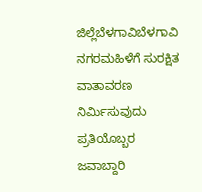ಜಿಲ್ಲೆಬೆಳಗಾವಿಬೆಳಗಾವಿ ನಗರಮಹಿಳೆಗೆ ಸುರಕ್ಷಿತ ವಾತಾವರಣ ನಿರ್ಮಿಸುವುದು ಪ್ರತಿಯೊಬ್ಬರ ಜವಾಬ್ದಾರಿ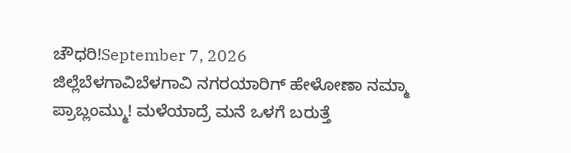ಚೌಧರಿ!September 7, 2026
ಜಿಲ್ಲೆಬೆಳಗಾವಿಬೆಳಗಾವಿ ನಗರಯಾರಿಗ್ ಹೇಳೋಣಾ ನಮ್ಮಾ ಪ್ರಾಬ್ಲಂಮ್ಮು! ಮಳೆಯಾದ್ರೆ ಮನೆ ಒಳಗೆ ಬರುತ್ತೆ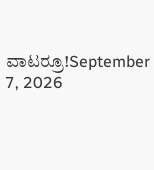ವಾಟರ್ರೂ!September 7, 2026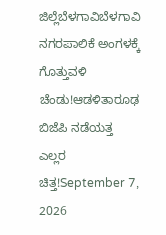ಜಿಲ್ಲೆಬೆಳಗಾವಿಬೆಳಗಾವಿ ನಗರಪಾಲಿಕೆ ಅಂಗಳಕ್ಕೆ ಗೊತ್ತುವಳಿ ಚೆಂಡು!ಆಡಳಿತಾರೂಢ ಬಿಜೆಪಿ ನಡೆಯತ್ತ ಎಲ್ಲರ ಚಿತ್ತ!September 7, 2026